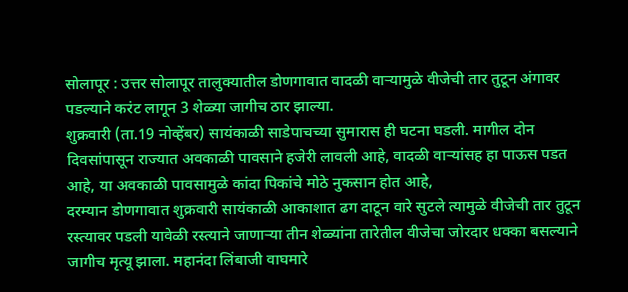सोलापूर : उत्तर सोलापूर तालुक्यातील डोणगावात वादळी वाऱ्यामुळे वीजेची तार तुटून अंगावर पडल्याने करंट लागून 3 शेळ्या जागीच ठार झाल्या.
शुक्रवारी (ता.19 नोव्हेंबर) सायंकाळी साडेपाचच्या सुमारास ही घटना घडली. मागील दोन दिवसांपासून राज्यात अवकाळी पावसाने हजेरी लावली आहे, वादळी वाऱ्यांसह हा पाऊस पडत आहे, या अवकाळी पावसामुळे कांदा पिकांचे मोठे नुकसान होत आहे,
दरम्यान डोणगावात शुक्रवारी सायंकाळी आकाशात ढग दाटून वारे सुटले त्यामुळे वीजेची तार तुटून रस्त्यावर पडली यावेळी रस्त्याने जाणाऱ्या तीन शेळ्यांना तारेतील वीजेचा जोरदार धक्का बसल्याने जागीच मृत्यू झाला. महानंदा लिंबाजी वाघमारे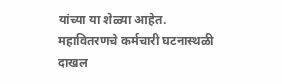यांच्या या शेळ्या आहेत.
महावितरणचे कर्मचारी घटनास्थळी दाखल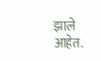झाले आहेत.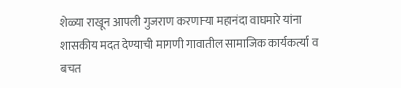शेळ्या राखून आपली गुजराण करणाऱ्या महानंदा वाघमारे यांना शासकीय मदत देण्याची मागणी गावातील सामाजिक कार्यकर्त्या व बचत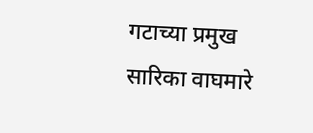गटाच्या प्रमुख सारिका वाघमारे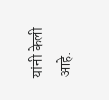यांनी केली आहे.